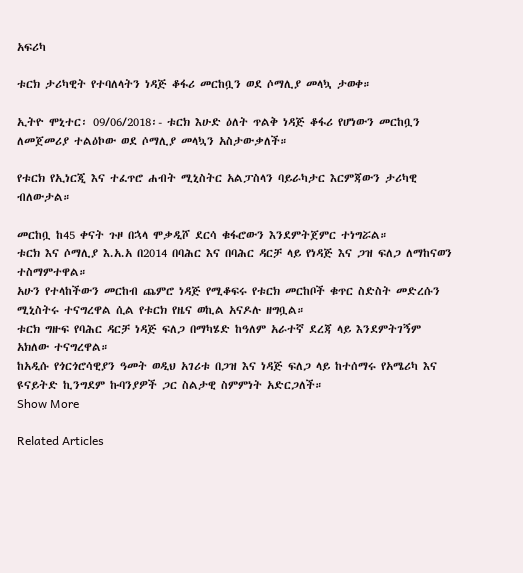አፍሪካ

ቱርክ ታሪካዊት የተባለላትን ነዳጅ ቆፋሪ መርከቧን ወደ ሶማሊያ መላኳ ታወቀ።

ኢትዮ ሞኒተር፡ 09/06/2018፡- ቱርክ እሁድ ዕለት ጥልቅ ነዳጅ ቆፋሪ የሆነውን መርከቧን ለመጀመሪያ ተልዕኮው ወደ ሶማሊያ መላኳን አስታውቃለች።

የቱርክ የኢነርጂ እና ተፈጥሮ ሐብት ሚኒስትር አልፓስላን ባይራካታር እርምጃውን ታሪካዊ ብለውታል።

መርከቧ ከ45 ቀናት ጉዞ በኋላ ሞቃዲሾ ደርሳ ቁፋሮውን እንደምትጀምር ተነግሯል።
ቱርክ እና ሶማሊያ እ.አ.አ በ2014 በባሕር እና በባሕር ዳርቻ ላይ የነዳጅ እና ጋዝ ፍለጋ ለማከናወን ተስማምተዋል።
አሁን የተላከችውን መርከብ ጨምሮ ነዳጅ የሚቆፍሩ የቱርክ መርከቦች ቁጥር ስድስት መድረሱን ሚኒስትሩ ተናግረዋል ሲል የቱርክ የዜና ወኪል አናዶሉ ዘግቧል።
ቱርክ ግዙፍ የባሕር ዳርቻ ነዳጅ ፍለጋ በማካሄድ ከዓለም አራተኛ ደረጃ ላይ እንደምትገኝም አክለው ተናግረዋል።
ከአዲሱ የጎርጎሮሳዊያን ዓመት ወዲህ አገሪቱ በጋዝ እና ነዳጅ ፍለጋ ላይ ከተሰማሩ የአሜሪካ እና ዩናይትድ ኪንግደም ኩባንያዎች ጋር ስልታዊ ስምምነት አድርጋለች።
Show More

Related Articles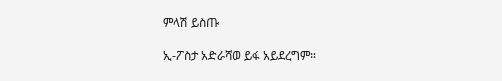ምላሽ ይስጡ

ኢ-ፖስታ አድራሻወ ይፋ አይደረግም።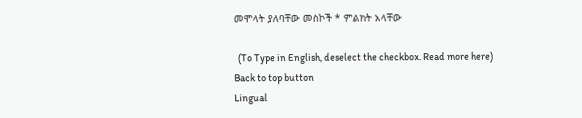መሞላት ያለባቸው መስኮች * ምልክት አላቸው

  (To Type in English, deselect the checkbox. Read more here)
Back to top button
Lingual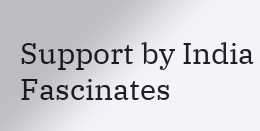Support by India Fascinates